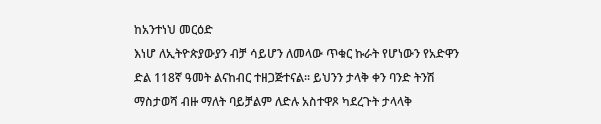ከአንተነህ መርዕድ
እነሆ ለኢትዮጵያውያን ብቻ ሳይሆን ለመላው ጥቁር ኩራት የሆነውን የአድዋን ድል 118ኛ ዓመት ልናከብር ተዘጋጅተናል። ይህንን ታላቅ ቀን ባንድ ትንሽ ማስታወሻ ብዙ ማለት ባይቻልም ለድሉ አስተዋጾ ካደረጉት ታላላቅ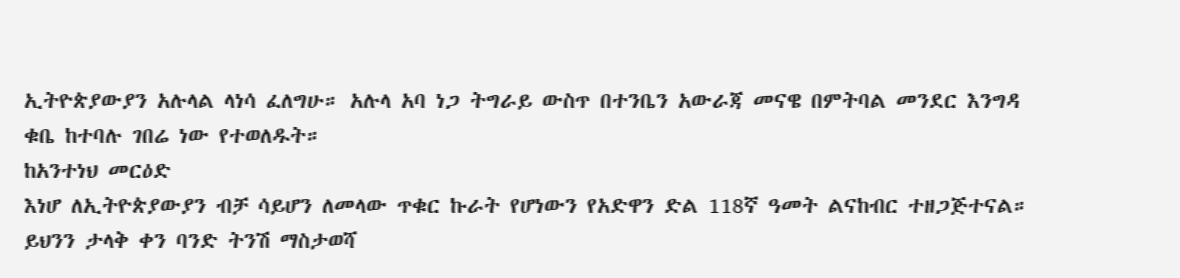ኢትዮጵያውያን አሉላል ላነሳ ፈለግሁ። አሉላ አባ ነጋ ትግራይ ውስጥ በተንቤን አውራጃ መናዌ በምትባል መንደር እንግዳ ቁቤ ከተባሉ ገበሬ ነው የተወለዱት።
ከአንተነህ መርዕድ
እነሆ ለኢትዮጵያውያን ብቻ ሳይሆን ለመላው ጥቁር ኩራት የሆነውን የአድዋን ድል 118ኛ ዓመት ልናከብር ተዘጋጅተናል። ይህንን ታላቅ ቀን ባንድ ትንሽ ማስታወሻ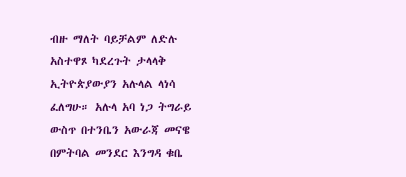ብዙ ማለት ባይቻልም ለድሉ አስተዋጾ ካደረጉት ታላላቅ ኢትዮጵያውያን አሉላል ላነሳ ፈለግሁ። አሉላ አባ ነጋ ትግራይ ውስጥ በተንቤን አውራጃ መናዌ በምትባል መንደር እንግዳ ቁቤ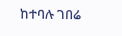ከተባሉ ገበሬ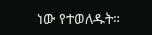ነው የተወለዱት።